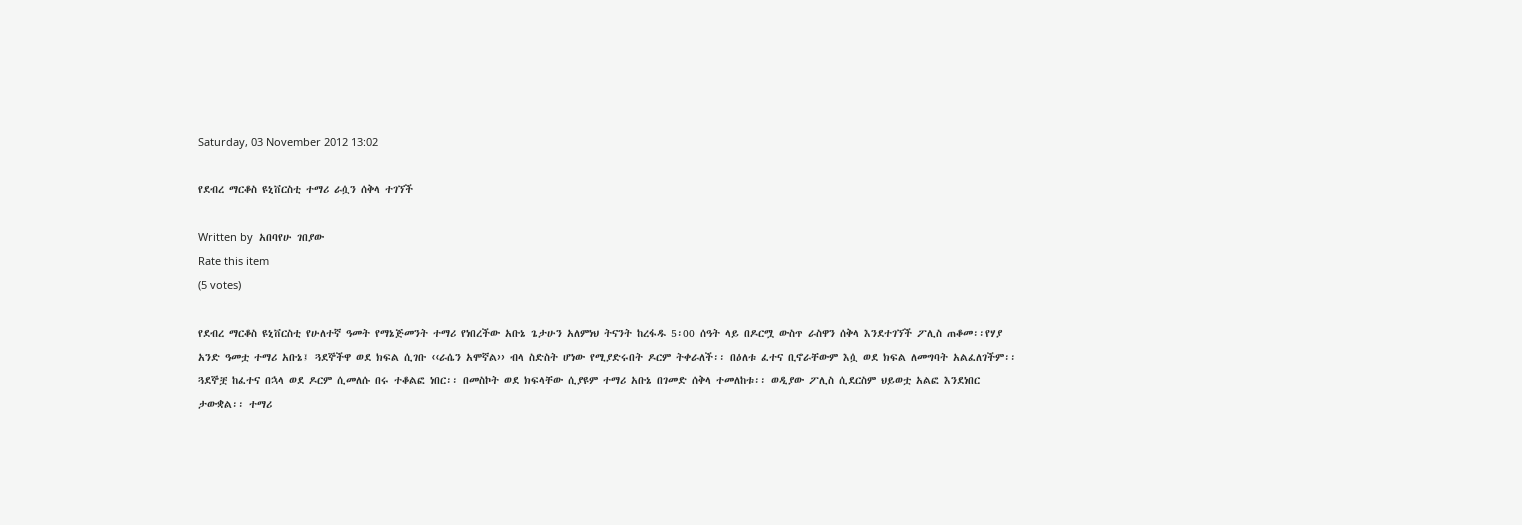Saturday, 03 November 2012 13:02

የደብረ ማርቆስ ዩኒቨርስቲ ተማሪ ራሷን ሰቅላ ተገኘች

Written by  አበባየሁ ገበያው
Rate this item
(5 votes)

የደብረ ማርቆስ ዩኒቨርስቲ የሁለተኛ ዓመት የማኔጅመንት ተማሪ የነበረችው አቡኔ ጌታሁን አለምነህ ትናንት ከረፋዱ 5፡00 ሰዓት ላይ በዶርሟ ውስጥ ራስዋን ሰቅላ እንደተገኘች ፖሊስ ጠቆመ፡፡የሃያ አንድ ዓመቷ ተማሪ አቡኔ፤ ጓደኞችዋ ወደ ክፍል ሲገቡ ‹‹ራሴን አሞኛል›› ብላ ስድስት ሆነው የሚያድሩበት ዶርም ትቀራለች፡፡ በዕለቱ ፈተና ቢኖራቸውም እሷ ወደ ክፍል ለመግባት አልፈለገችም፡፡ ጓደኞቿ ከፈተና በኋላ ወደ ዶርም ሲመለሱ በሩ ተቆልፎ ነበር፡፡ በመስኮት ወደ ክፍላቸው ሲያዩም ተማሪ አቡኔ በገመድ ሰቅላ ተመለከቱ፡፡ ወዲያው ፖሊስ ሲደርስም ህይወቷ አልፎ እንደነበር ታውቋል፡፡ ተማሪ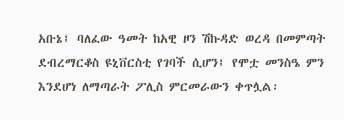አቡኔ፤ ባለፈው ዓመት ከአዊ ዞን ሽኩዳድ ወረዳ በመምጣት ደብረማርቆስ ዩኒቨርስቲ የገባች ሲሆን፤ የሞቷ መንስዔ ምን እንደሆነ ለማጣራት ፖሊስ ምርመራውን ቀጥሏል፡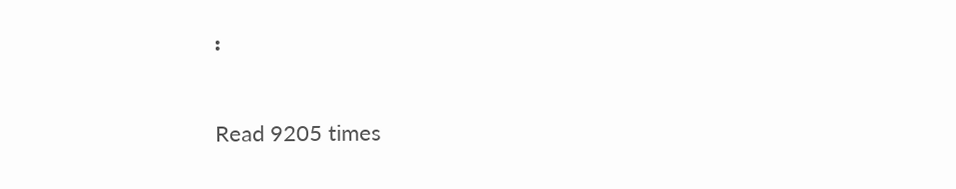፡

Read 9205 times